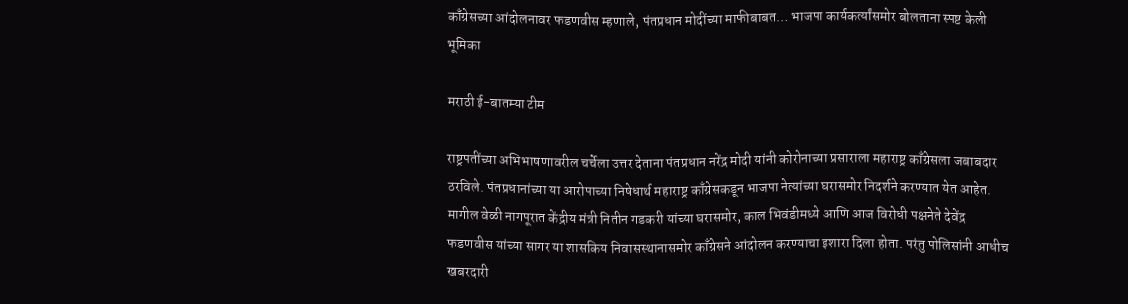काँग्रेसच्या आंदोलनावर फडणवीस म्हणाले, पंतप्रधान मोदींच्या माफीबाबत… भाजपा कार्यकर्त्यांसमोर बोलताना स्पष्ट केली भूमिका

मराठी ई-बातम्या टीम

राष्ट्रपतींच्या अभिभाषणावरील चर्चेला उत्तर देताना पंतप्रधान नरेंद्र मोदी यांनी कोरोनाच्या प्रसाराला महाराष्ट्र काँग्रेसला जबाबदार ठरविले. पंतप्रधानांच्या या आरोपाच्या निषेधार्थ महाराष्ट्र काँग्रेसकडून भाजपा नेत्यांच्या घरासमोर निदर्शने करण्यात येत आहेत. मागील वेळी नागपूरात केंद्रीय मंत्री नितीन गडकरी यांच्या घरासमोर, काल भिवंडीमध्ये आणि आज विरोधी पक्षनेते देवेंद्र फडणवीस यांच्या सागर या शासकिय निवासस्थानासमोर काँग्रेसने आंदोलन करण्याचा इशारा दिला होता. परंतु पोलिसांनी आधीच खबरदारी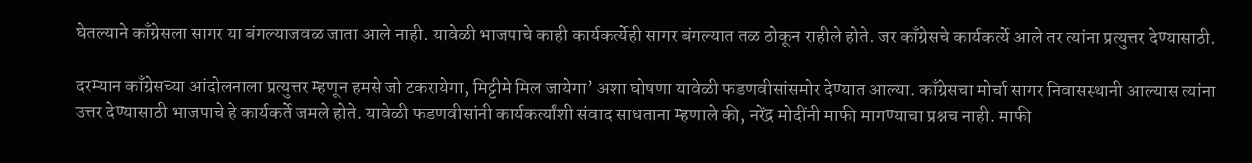घेतल्याने काँग्रेसला सागर या बंगल्याजवळ जाता आले नाही. यावेळी भाजपाचे काही कार्यकर्त्येही सागर बंगल्यात तळ ठोकून राहीले होते. जर काँग्रेसचे कार्यकर्त्ये आले तर त्यांना प्रत्युत्तर देण्यासाठी.

दरम्यान काँग्रेसच्या आंदोलनाला प्रत्युत्तर म्हणून हमसे जो टकरायेगा, मिट्टीमे मिल जायेगा’ अशा घोषणा यावेळी फडणवीसांसमोर देण्यात आल्या. काँग्रेसचा मोर्चा सागर निवासस्थानी आल्यास त्यांना उत्तर देण्यासाठी भाजपाचे हे कार्यकर्ते जमले होते. यावेळी फडणवीसांनी कार्यकर्त्यांशी संवाद साधताना म्हणाले की, नरेंद्र मोदींनी माफी मागण्याचा प्रश्नच नाही. माफी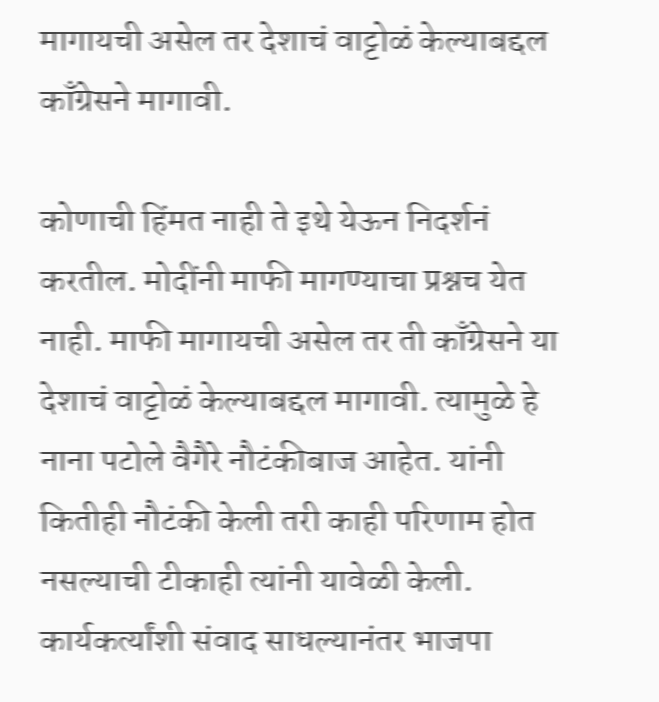मागायची असेल तर देशाचं वाट्टोळं केल्याबद्दल काँग्रेसने मागावी.

कोणाची हिंमत नाही ते इथे येऊन निदर्शनं करतील. मोदींनी माफी मागण्याचा प्रश्नच येत नाही. माफी मागायची असेल तर ती काँग्रेसने या देशाचं वाट्टोळं केल्याबद्दल मागावी. त्यामुळे हे नाना पटोले वैगैरे नौटंकीबाज आहेत. यांनी कितीही नौटंकी केली तरी काही परिणाम होत नसल्याची टीकाही त्यांनी यावेळी केली. कार्यकर्त्यांशी संवाद साधल्यानंतर भाजपा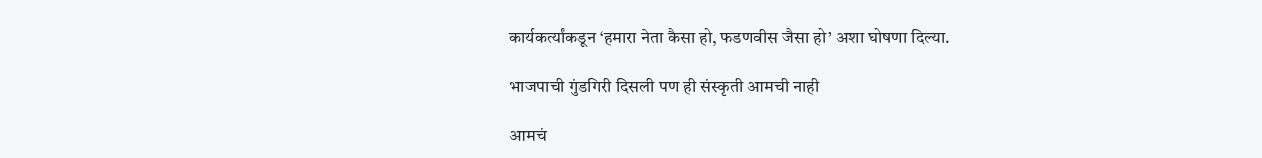कार्यकर्त्यांकडून ‘हमारा नेता कैसा हो, फडणवीस जैसा हो’ अशा घोषणा दिल्या.

भाजपाची गुंडगिरी दिसली पण ही संस्कृती आमची नाही

आमचं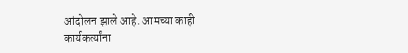आंदोलन झाले आहे. आमच्या काही कार्यकर्त्यांना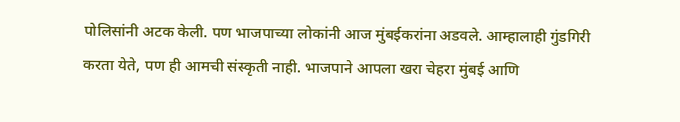पोलिसांनी अटक केली. पण भाजपाच्या लोकांनी आज मुंबईकरांना अडवले. आम्हालाही गुंडगिरी करता येते, पण ही आमची संस्कृती नाही. भाजपाने आपला खरा चेहरा मुंबई आणि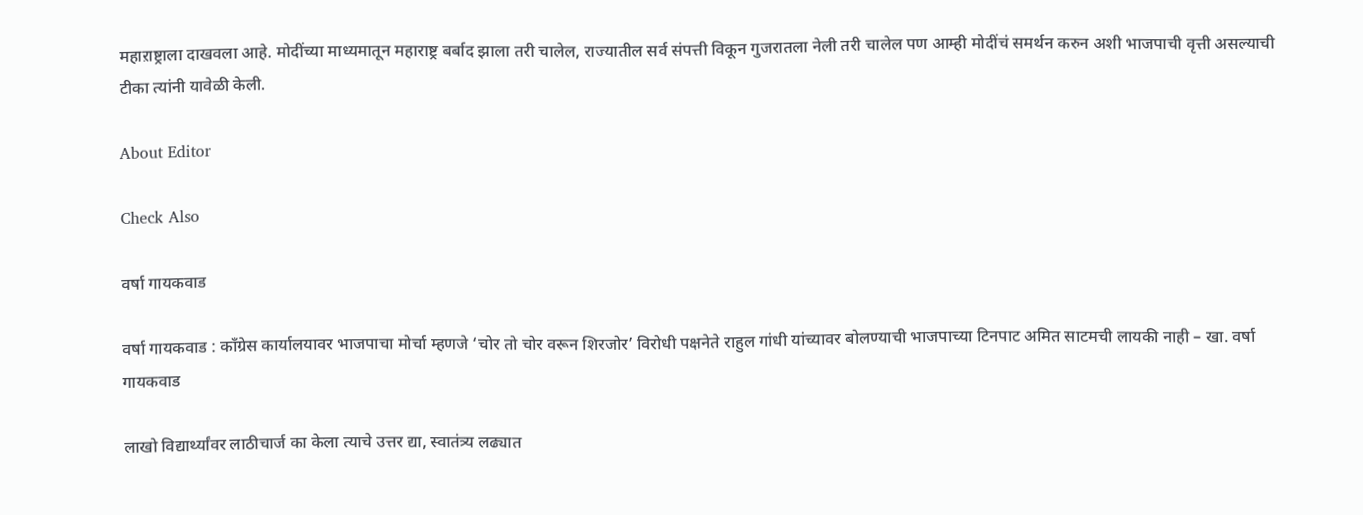महाऱाष्ट्राला दाखवला आहे. मोदींच्या माध्यमातून महाराष्ट्र बर्बाद झाला तरी चालेल, राज्यातील सर्व संपत्ती विकून गुजरातला नेली तरी चालेल पण आम्ही मोदींचं समर्थन करुन अशी भाजपाची वृत्ती असल्याची टीका त्यांनी यावेळी केली.

About Editor

Check Also

वर्षा गायकवाड

वर्षा गायकवाड : काँग्रेस कार्यालयावर भाजपाचा मोर्चा म्हणजे ‘चोर तो चोर वरून शिरजोर’ विरोधी पक्षनेते राहुल गांधी यांच्यावर बोलण्याची भाजपाच्या टिनपाट अमित साटमची लायकी नाही – खा. वर्षा गायकवाड

लाखो विद्यार्थ्यांवर लाठीचार्ज का केला त्याचे उत्तर द्या, स्वातंत्र्य लढ्यात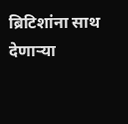ब्रिटिशांना साथ देणाऱ्या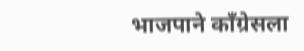भाजपाने काँग्रेसला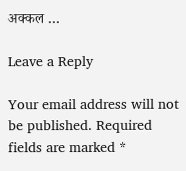अक्कल …

Leave a Reply

Your email address will not be published. Required fields are marked *